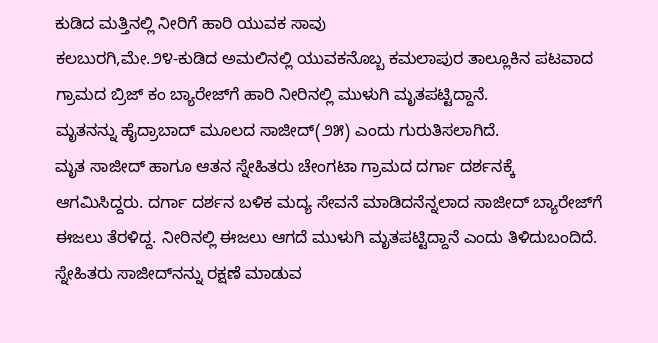ಕುಡಿದ ಮತ್ತಿನಲ್ಲಿ ನೀರಿಗೆ ಹಾರಿ ಯುವಕ ಸಾವು
ಕಲಬುರಗಿ,ಮೇ.೨೪-ಕುಡಿದ ಅಮಲಿನಲ್ಲಿ ಯುವಕನೊಬ್ಬ ಕಮಲಾಪುರ ತಾಲ್ಲೂಕಿನ ಪಟವಾದ ಗ್ರಾಮದ ಬ್ರಿಜ್ ಕಂ ಬ್ಯಾರೇಜ್‌ಗೆ ಹಾರಿ ನೀರಿನಲ್ಲಿ ಮುಳುಗಿ ಮೃತಪಟ್ಟಿದ್ದಾನೆ.
ಮೃತನನ್ನು ಹೈದ್ರಾಬಾದ್ ಮೂಲದ ಸಾಜೀದ್(೨೫) ಎಂದು ಗುರುತಿಸಲಾಗಿದೆ.
ಮೃತ ಸಾಜೀದ್ ಹಾಗೂ ಆತನ ಸ್ನೇಹಿತರು ಚೇಂಗಟಾ ಗ್ರಾಮದ ದರ್ಗಾ ದರ್ಶನಕ್ಕೆ ಆಗಮಿಸಿದ್ದರು. ದರ್ಗಾ ದರ್ಶನ ಬಳಿಕ ಮದ್ಯ ಸೇವನೆ ಮಾಡಿದನೆನ್ನಲಾದ ಸಾಜೀದ್ ಬ್ಯಾರೇಜ್‌ಗೆ ಈಜಲು ತೆರಳಿದ್ದ. ನೀರಿನಲ್ಲಿ ಈಜಲು ಆಗದೆ ಮುಳುಗಿ ಮೃತಪಟ್ಟಿದ್ದಾನೆ ಎಂದು ತಿಳಿದುಬಂದಿದೆ.
ಸ್ನೇಹಿತರು ಸಾಜೀದ್‌ನನ್ನು ರಕ್ಷಣೆ ಮಾಡುವ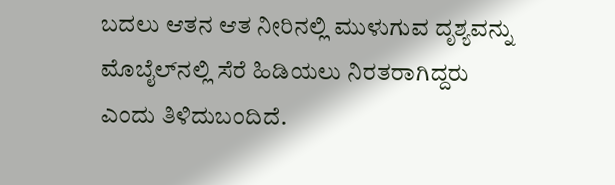ಬದಲು ಆತನ ಆತ ನೀರಿನಲ್ಲಿ ಮುಳುಗುವ ದೃಶ್ಯವನ್ನು ಮೊಬೈಲ್‌ನಲ್ಲಿ ಸೆರೆ ಹಿಡಿಯಲು ನಿರತರಾಗಿದ್ದರು ಎಂದು ತಿಳಿದುಬಂದಿದೆ.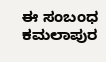ಈ ಸಂಬಂಧ ಕಮಲಾಪುರ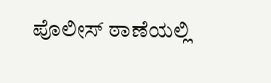ಪೊಲೀಸ್ ಠಾಣೆಯಲ್ಲಿ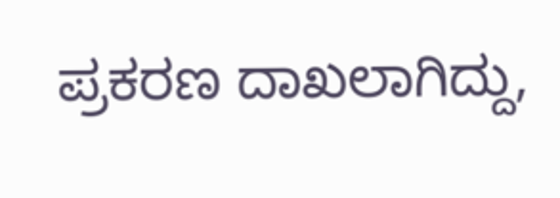ಪ್ರಕರಣ ದಾಖಲಾಗಿದ್ದು,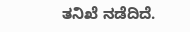ತನಿಖೆ ನಡೆದಿದೆ.